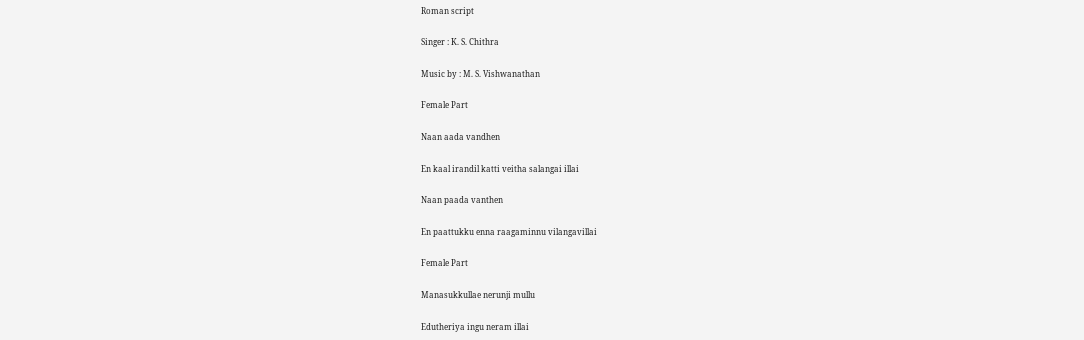Roman script

Singer : K. S. Chithra

Music by : M. S. Vishwanathan

Female Part

Naan aada vandhen

En kaal irandil katti veitha salangai illai

Naan paada vanthen

En paattukku enna raagaminnu vilangavillai

Female Part

Manasukkullae nerunji mullu

Edutheriya ingu neram illai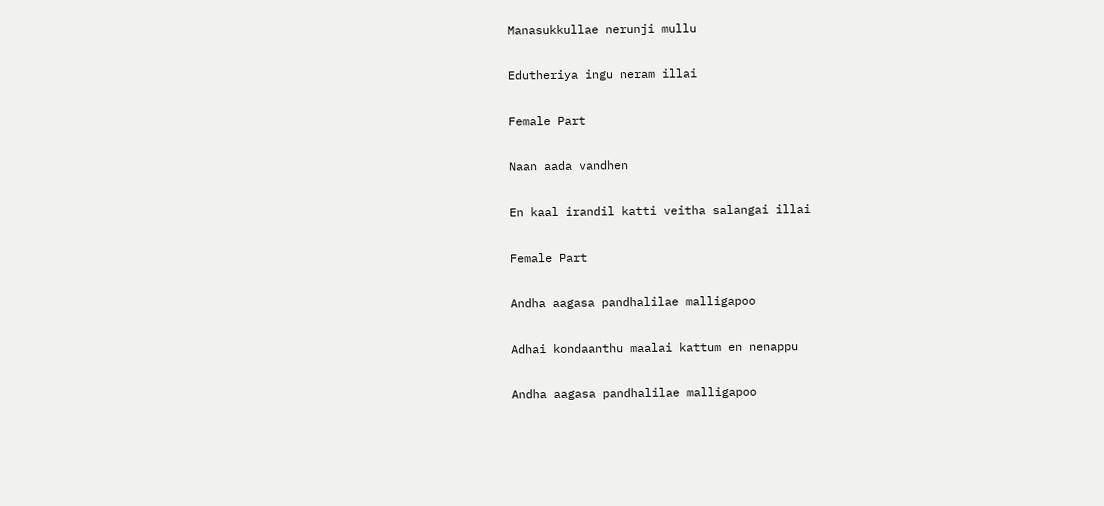Manasukkullae nerunji mullu

Edutheriya ingu neram illai

Female Part

Naan aada vandhen

En kaal irandil katti veitha salangai illai

Female Part

Andha aagasa pandhalilae malligapoo

Adhai kondaanthu maalai kattum en nenappu

Andha aagasa pandhalilae malligapoo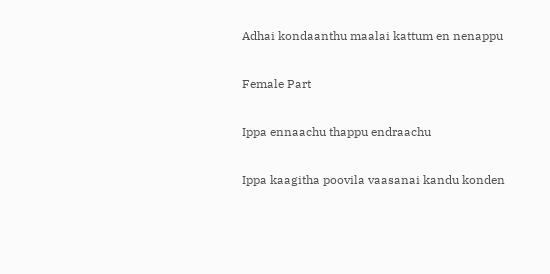Adhai kondaanthu maalai kattum en nenappu

Female Part

Ippa ennaachu thappu endraachu

Ippa kaagitha poovila vaasanai kandu konden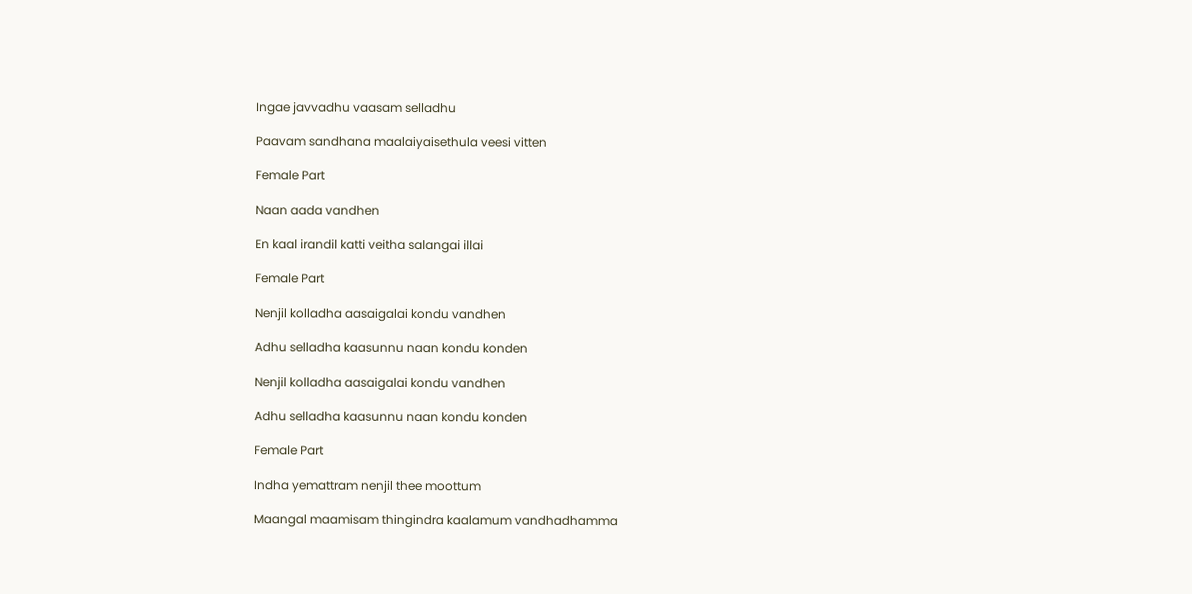Ingae javvadhu vaasam selladhu

Paavam sandhana maalaiyaisethula veesi vitten

Female Part

Naan aada vandhen

En kaal irandil katti veitha salangai illai

Female Part

Nenjil kolladha aasaigalai kondu vandhen

Adhu selladha kaasunnu naan kondu konden

Nenjil kolladha aasaigalai kondu vandhen

Adhu selladha kaasunnu naan kondu konden

Female Part

Indha yemattram nenjil thee moottum

Maangal maamisam thingindra kaalamum vandhadhamma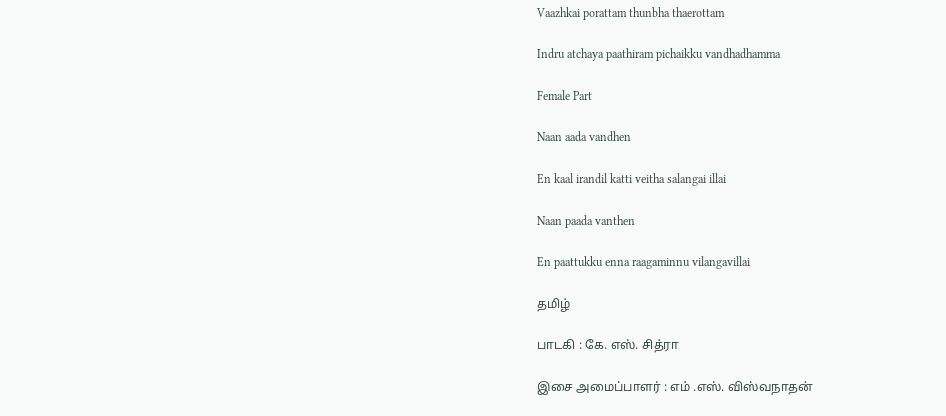Vaazhkai porattam thunbha thaerottam

Indru atchaya paathiram pichaikku vandhadhamma

Female Part

Naan aada vandhen

En kaal irandil katti veitha salangai illai

Naan paada vanthen

En paattukku enna raagaminnu vilangavillai

தமிழ்

பாடகி : கே. எஸ். சித்ரா

இசை அமைப்பாளர் : எம் .எஸ். விஸ்வநாதன்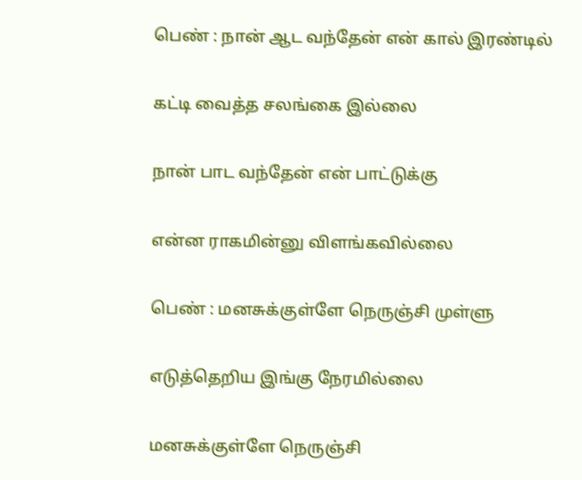பெண் : நான் ஆட வந்தேன் என் கால் இரண்டில்

கட்டி வைத்த சலங்கை இல்லை

நான் பாட வந்தேன் என் பாட்டுக்கு

என்ன ராகமின்னு விளங்கவில்லை

பெண் : மனசுக்குள்ளே நெருஞ்சி முள்ளு

எடுத்தெறிய இங்கு நேரமில்லை

மனசுக்குள்ளே நெருஞ்சி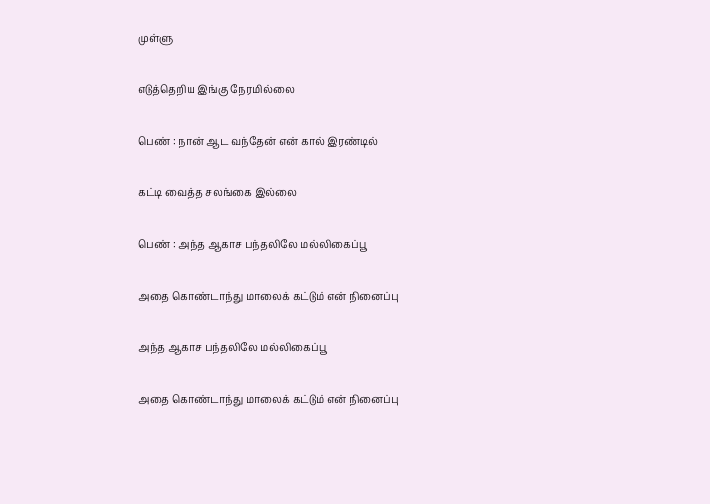முள்ளு

எடுத்தெறிய இங்கு நேரமில்லை

பெண் : நான் ஆட வந்தேன் என் கால் இரண்டில்

கட்டி வைத்த சலங்கை இல்லை

பெண் : அந்த ஆகாச பந்தலிலே மல்லிகைப்பூ

அதை கொண்டாந்து மாலைக் கட்டும் என் நினைப்பு

அந்த ஆகாச பந்தலிலே மல்லிகைப்பூ

அதை கொண்டாந்து மாலைக் கட்டும் என் நினைப்பு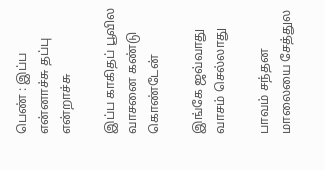பெண் : இப்ப என்னாச்சு தப்பு என்றாச்சு

இப்ப காகிதப் பூவில வாசனை கண்டு கொண்டேன்

இங்கே ஜவ்வாது வாசம் செல்லாது

பாவம் சந்தன மாலையை சேத்துல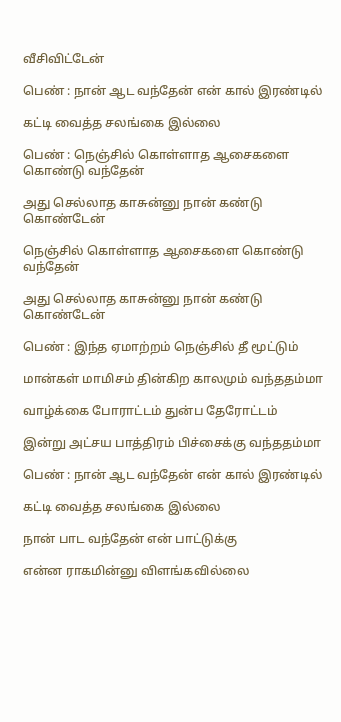வீசிவிட்டேன்

பெண் : நான் ஆட வந்தேன் என் கால் இரண்டில்

கட்டி வைத்த சலங்கை இல்லை

பெண் : நெஞ்சில் கொள்ளாத ஆசைகளை கொண்டு வந்தேன்

அது செல்லாத காசுன்னு நான் கண்டு கொண்டேன்

நெஞ்சில் கொள்ளாத ஆசைகளை கொண்டு வந்தேன்

அது செல்லாத காசுன்னு நான் கண்டு கொண்டேன்

பெண் : இந்த ஏமாற்றம் நெஞ்சில் தீ மூட்டும்

மான்கள் மாமிசம் தின்கிற காலமும் வந்ததம்மா

வாழ்க்கை போராட்டம் துன்ப தேரோட்டம்

இன்று அட்சய பாத்திரம் பிச்சைக்கு வந்ததம்மா

பெண் : நான் ஆட வந்தேன் என் கால் இரண்டில்

கட்டி வைத்த சலங்கை இல்லை

நான் பாட வந்தேன் என் பாட்டுக்கு

என்ன ராகமின்னு விளங்கவில்லை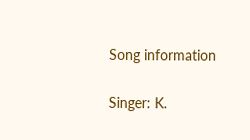Song information

Singer: K.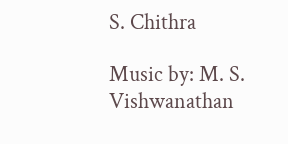S. Chithra

Music by: M. S. Vishwanathan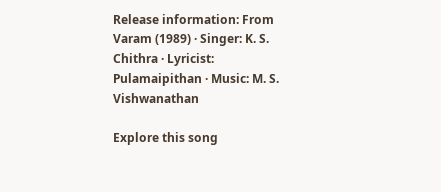Release information: From Varam (1989) · Singer: K. S. Chithra · Lyricist: Pulamaipithan · Music: M. S. Vishwanathan

Explore this song